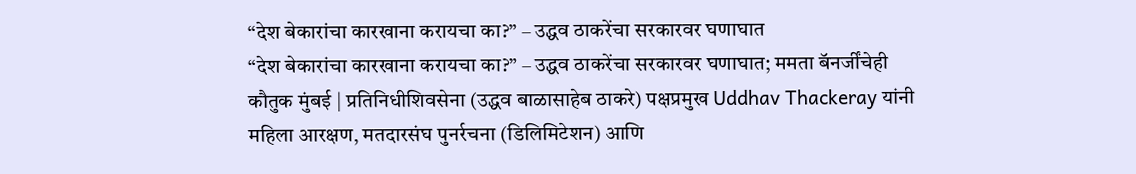“देश बेकारांचा कारखाना करायचा का?” – उद्धव ठाकरेंचा सरकारवर घणाघात
“देश बेकारांचा कारखाना करायचा का?” – उद्धव ठाकरेंचा सरकारवर घणाघात; ममता बॅनर्जींचेही कौतुक मुंबई | प्रतिनिधीशिवसेना (उद्धव बाळासाहेब ठाकरे) पक्षप्रमुख Uddhav Thackeray यांनी महिला आरक्षण, मतदारसंघ पुनर्रचना (डिलिमिटेशन) आणि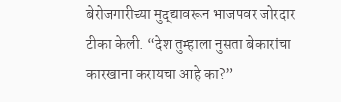बेरोजगारीच्या मुद्द्यावरून भाजपवर जोरदार टीका केली. “देश तुम्हाला नुसता बेकारांचा कारखाना करायचा आहे का?”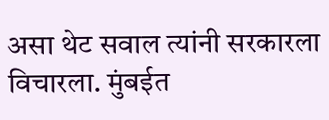असा थेट सवाल त्यांनी सरकारला विचारला. मुंबईत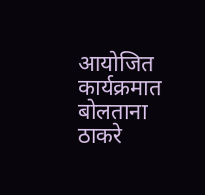आयोजित कार्यक्रमात बोलताना ठाकरे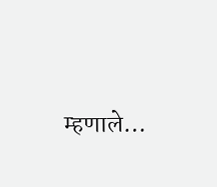म्हणाले…